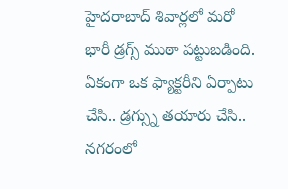హైదరాబాద్ శివార్లలో మరో భారీ డ్రగ్స్ ముఠా పట్టుబడింది. ఏకంగా ఒక ఫ్యాక్టరీని ఏర్పాటు చేసి.. డ్రగ్స్ను తయారు చేసి.. నగరంలో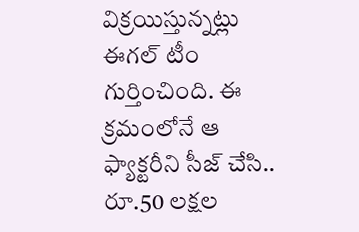విక్రయిస్తున్నట్లు ఈగల్ టీం గుర్తించింది. ఈ క్రమంలోనే ఆ ఫ్యాక్టరీని సీజ్ చేసి.. రూ.50 లక్షల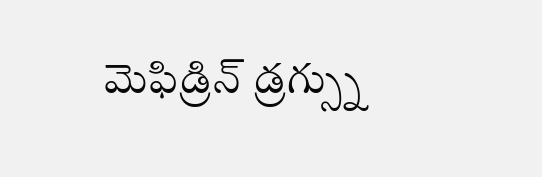మెఫిడ్రిన్ డ్రగ్స్ను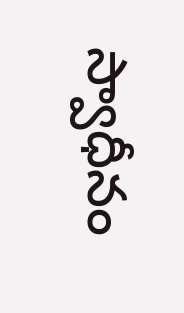స్వాధీనం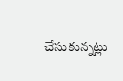చేసుకున్నట్లు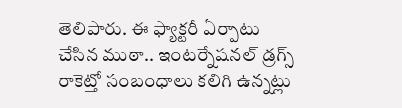తెలిపారు. ఈ ఫ్యాక్టరీ ఏర్పాటు చేసిన ముఠా.. ఇంటర్నేషనల్ డ్రగ్స్ రాకెట్తో సంబంధాలు కలిగి ఉన్నట్లు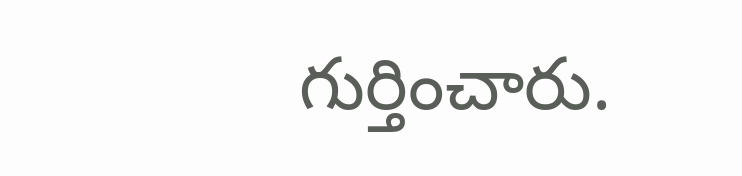గుర్తించారు.